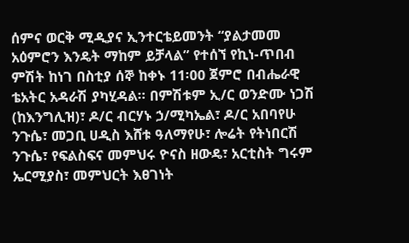ሰምና ወርቅ ሚዲያና ኢንተርቴይመንት “ያልታመመ አዕምሮን እንዴት ማከም ይቻላል” የተሰኘ የኪነ-ጥበብ ምሽት ከነገ በስቲያ ሰኞ ከቀኑ 11፡00 ጀምሮ በብሔራዊ ቴአትር አዳራሽ ያካሂዳል፡፡ በምሽቱም ኢ/ር ወንድሙ ነጋሽ (ከእንግሊዝ)፣ ዶ/ር ብርሃኑ ኃ/ሚካኤል፣ ዶ/ር አበባየሁ ንጉሴ፣ መጋቢ ሀዲስ እሸቱ ዓለማየሁ፣ ሎሬት የትነበርሽ ንጉሴ፣ የፍልስፍና መምህሩ ዮናስ ዘውዴ፣ አርቲስት ግሩም ኤርሚያስ፣ መምህርት እፀገነት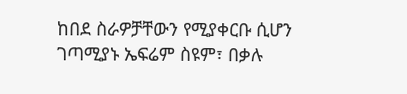ከበደ ስራዎቻቸውን የሚያቀርቡ ሲሆን ገጣሚያኑ ኤፍሬም ስዩም፣ በቃሉ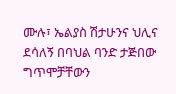ሙሉ፣ ኤልያስ ሽታሁንና ህሊና ደሳለኝ በባህል ባንድ ታጅበው ግጥሞቻቸውን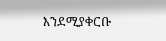እንደሚያቀርቡ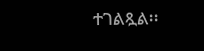ተገልጿል፡፡